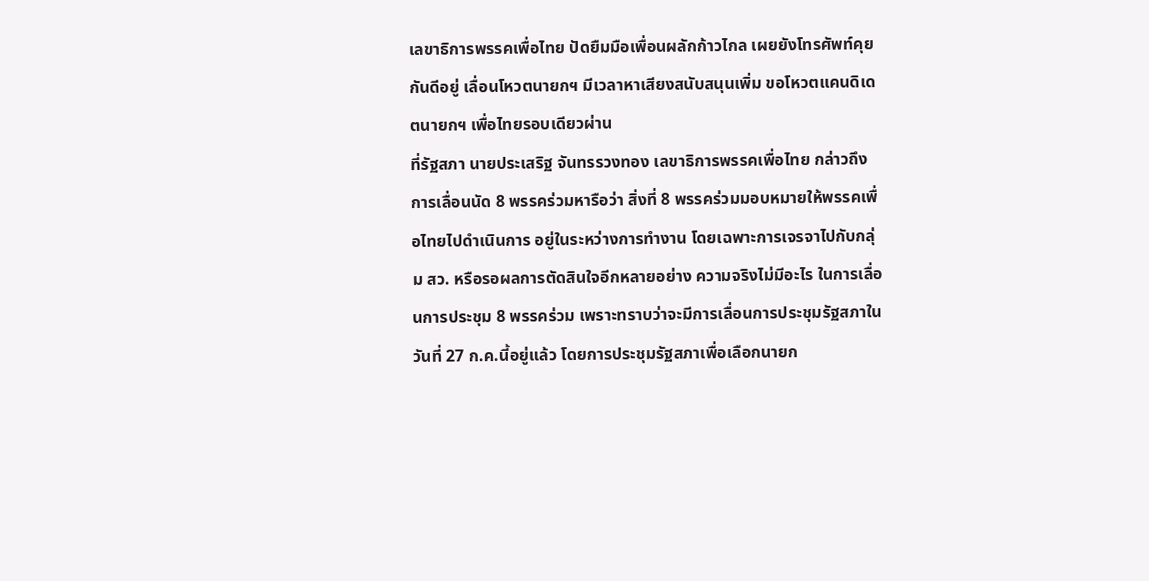เลขาธิการพรรคเพื่อไทย ปัดยืมมือเพื่อนผลักก้าวไกล เผยยังโทรศัพท์คุยกันดีอยู่ เลื่อนโหวตนายกฯ มีเวลาหาเสียงสนับสนุนเพิ่ม ขอโหวตแคนดิเดตนายกฯ เพื่อไทยรอบเดียวผ่าน
ที่รัฐสภา นายประเสริฐ จันทรรวงทอง เลขาธิการพรรคเพื่อไทย กล่าวถึงการเลื่อนนัด 8 พรรคร่วมหารือว่า สิ่งที่ 8 พรรคร่วมมอบหมายให้พรรคเพื่อไทยไปดำเนินการ อยู่ในระหว่างการทำงาน โดยเฉพาะการเจรจาไปกับกลุ่ม สว. หรือรอผลการตัดสินใจอีกหลายอย่าง ความจริงไม่มีอะไร ในการเลื่อนการประชุม 8 พรรคร่วม เพราะทราบว่าจะมีการเลื่อนการประชุมรัฐสภาในวันที่ 27 ก.ค.นี้อยู่แล้ว โดยการประชุมรัฐสภาเพื่อเลือกนายก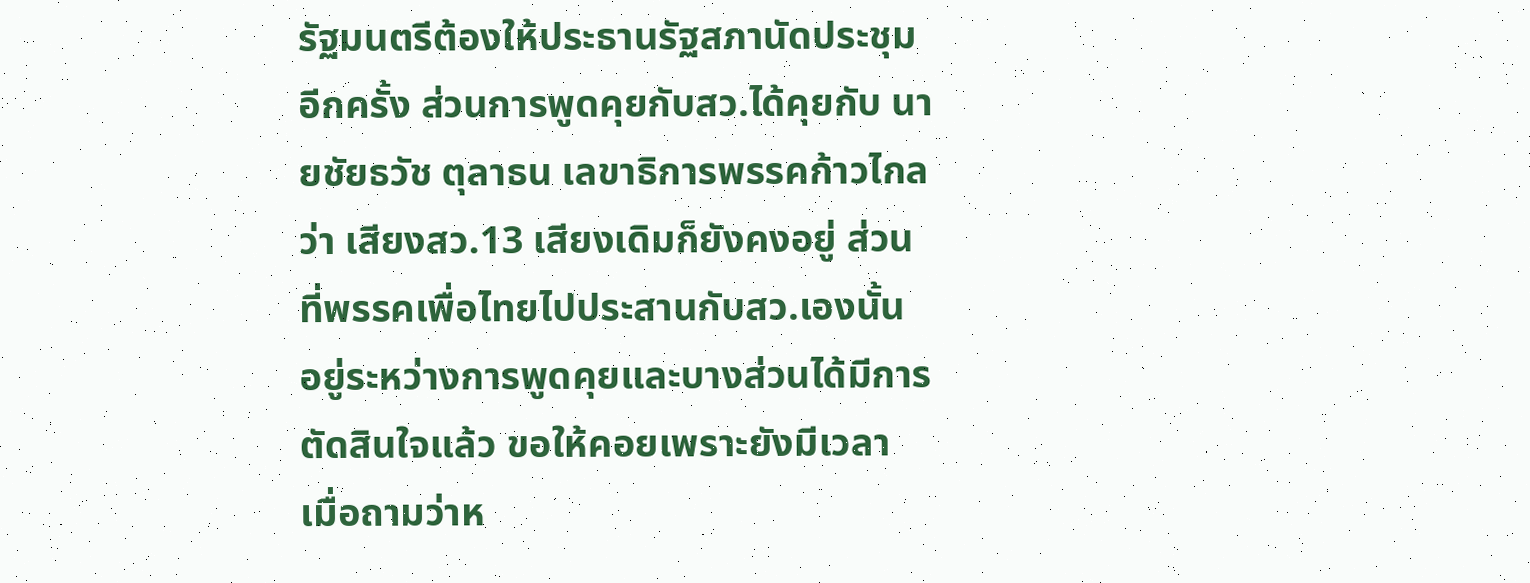รัฐมนตรีต้องให้ประธานรัฐสภานัดประชุมอีกครั้ง ส่วนการพูดคุยกับสว.ได้คุยกับ นายชัยธวัช ตุลาธน เลขาธิการพรรคก้าวไกล ว่า เสียงสว.13 เสียงเดิมก็ยังคงอยู่ ส่วนที่พรรคเพื่อไทยไปประสานกับสว.เองนั้น อยู่ระหว่างการพูดคุยและบางส่วนได้มีการตัดสินใจแล้ว ขอให้คอยเพราะยังมีเวลา
เมื่อถามว่าห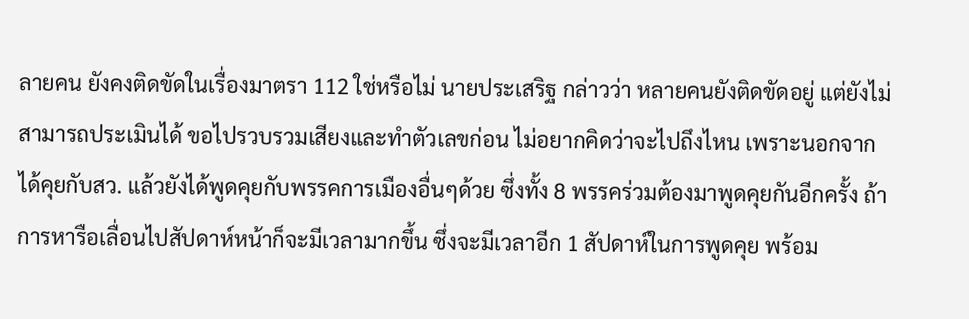ลายคน ยังคงติดขัดในเรื่องมาตรา 112 ใช่หรือไม่ นายประเสริฐ กล่าวว่า หลายคนยังติดขัดอยู่ แต่ยังไม่สามารถประเมินได้ ขอไปรวบรวมเสียงและทำตัวเลขก่อน ไม่อยากคิดว่าจะไปถึงไหน เพราะนอกจากได้คุยกับสว. แล้วยังได้พูดคุยกับพรรคการเมืองอื่นๆด้วย ซึ่งทั้ง 8 พรรคร่วมต้องมาพูดคุยกันอีกครั้ง ถ้าการหารือเลื่อนไปสัปดาห์หน้าก็จะมีเวลามากขึ้น ซึ่งจะมีเวลาอีก 1 สัปดาห์ในการพูดคุย พร้อม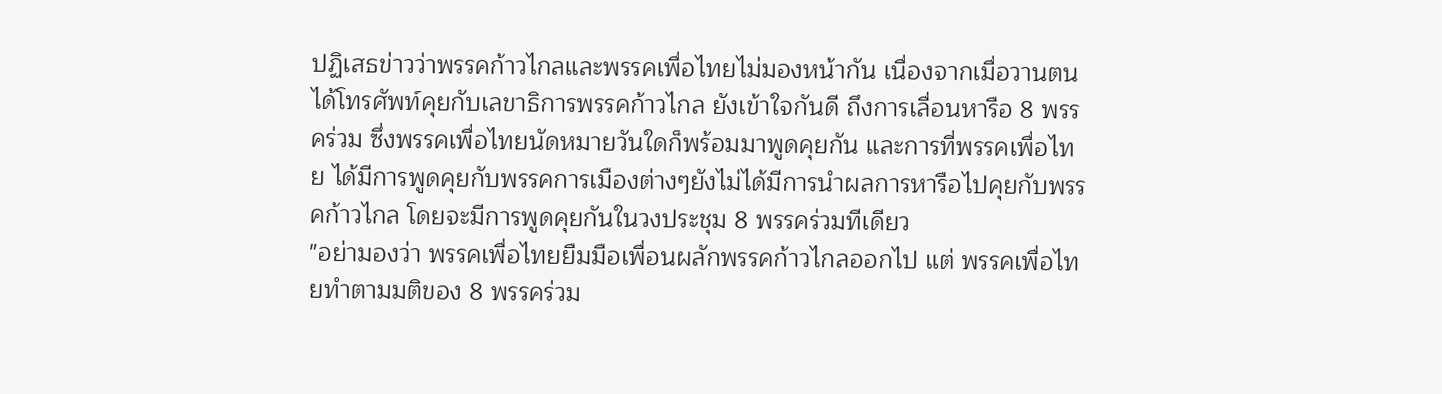ปฏิเสธข่าวว่าพรรคก้าวไกลและพรรคเพื่อไทยไม่มองหน้ากัน เนื่องจากเมื่อวานตนได้โทรศัพท์คุยกับเลขาธิการพรรคก้าวไกล ยังเข้าใจกันดี ถึงการเลื่อนหารือ 8 พรรคร่วม ซึ่งพรรคเพื่อไทยนัดหมายวันใดก็พร้อมมาพูดคุยกัน และการที่พรรคเพื่อไทย ได้มีการพูดคุยกับพรรคการเมืองต่างๆยังไม่ได้มีการนำผลการหารือไปคุยกับพรรคก้าวไกล โดยจะมีการพูดคุยกันในวงประชุม 8 พรรคร่วมทีเดียว
"อย่ามองว่า พรรคเพื่อไทยยืมมือเพื่อนผลักพรรคก้าวไกลออกไป แต่ พรรคเพื่อไทยทำตามมติของ 8 พรรคร่วม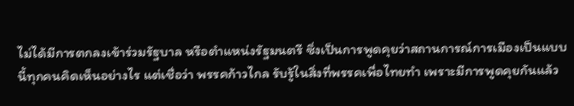ไม่ได้มีการตกลงเข้าร่วมรัฐบาล หรือตำแหน่งรัฐมนตรี ซึ่งเป็นการพูดคุยว่าสถานการณ์การเมืองเป็นแบบนี้ทุกคนคิดเห็นอย่างไร แต่เชื่อว่า พรรคก้าวไกล รับรู้ในสิ่งที่พรรคเพื่อไทยทำ เพราะมีการพูดคุยกันแล้ว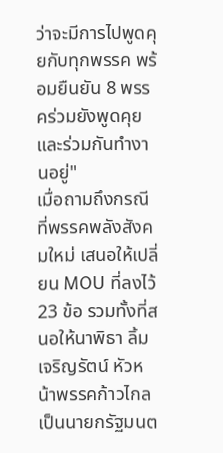ว่าจะมีการไปพูดคุยกับทุกพรรค พร้อมยืนยัน 8 พรรคร่วมยังพูดคุยและร่วมกันทำงานอยู่"
เมื่อถามถึงกรณีที่พรรคพลังสังคมใหม่ เสนอให้เปลี่ยน MOU ที่ลงไว้ 23 ข้อ รวมทั้งที่สนอให้นาพิธา ลิ้มเจริญรัตน์ หัวหน้าพรรคก้าวไกลเป็นนายกรัฐมนต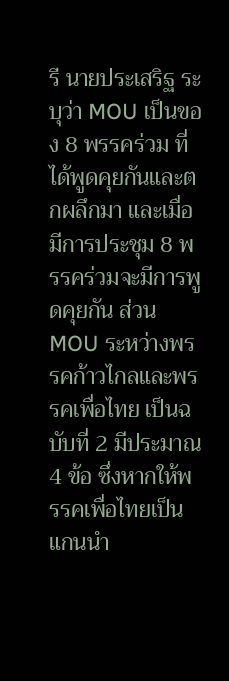รี นายประเสริฐ ระบุว่า MOU เป็นของ 8 พรรคร่วม ที่ได้พูดคุยกันและตกผลึกมา และเมื่อมีการประชุม 8 พรรคร่วมจะมีการพูดคุยกัน ส่วน MOU ระหว่างพรรคก้าวไกลและพรรคเพื่อไทย เป็นฉบับที่ 2 มีประมาณ 4 ข้อ ซึ่งหากให้พรรคเพื่อไทยเป็นแกนนำ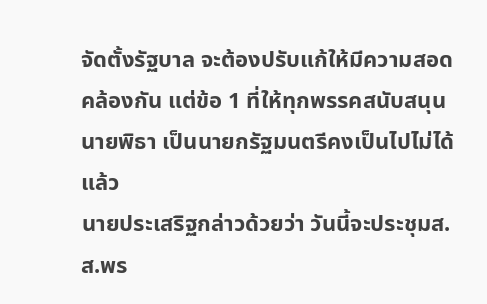จัดตั้งรัฐบาล จะต้องปรับแก้ให้มีความสอดคล้องกัน แต่ข้อ 1 ที่ให้ทุกพรรคสนับสนุน นายพิธา เป็นนายกรัฐมนตรีคงเป็นไปไม่ได้แล้ว
นายประเสริฐกล่าวด้วยว่า วันนี้จะประชุมส.ส.พร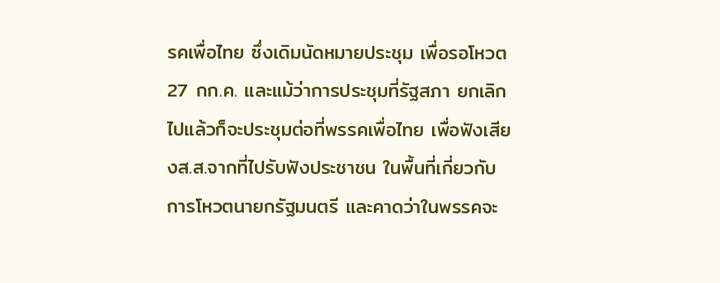รคเพื่อไทย ซึ่งเดิมนัดหมายประชุม เพื่อรอโหวต 27 กก.ค. และแม้ว่าการประชุมที่รัฐสภา ยกเลิกไปแล้วก็จะประชุมต่อที่พรรคเพื่อไทย เพื่อฟังเสียงส.ส.จากที่ไปรับฟังประชาชน ในพื้นที่เกี่ยวกับการโหวตนายกรัฐมนตรี และคาดว่าในพรรคจะ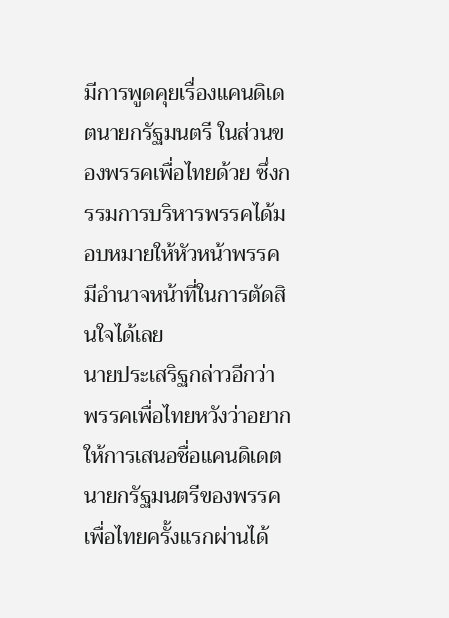มีการพูดคุยเรื่องแคนดิเดตนายกรัฐมนตรี ในส่วนของพรรคเพื่อไทยด้วย ซึ่งกรรมการบริหารพรรคได้มอบหมายให้หัวหน้าพรรคมีอำนาจหน้าที่ในการตัดสินใจได้เลย
นายประเสริฐกล่าวอีกว่า พรรคเพื่อไทยหวังว่าอยากให้การเสนอชื่อแคนดิเดตนายกรัฐมนตรีของพรรคเพื่อไทยครั้งแรกผ่านได้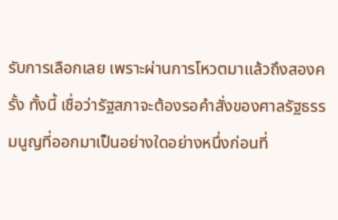รับการเลือกเลย เพราะผ่านการโหวตมาแล้วถึงสองครั้ง ทั้งนี้ เชื่อว่ารัฐสภาจะต้องรอคำสั่งของศาลรัฐธรรมนูญที่ออกมาเป็นอย่างใดอย่างหนึ่งก่อนที่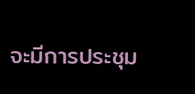จะมีการประชุม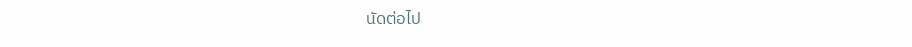นัดต่อไป